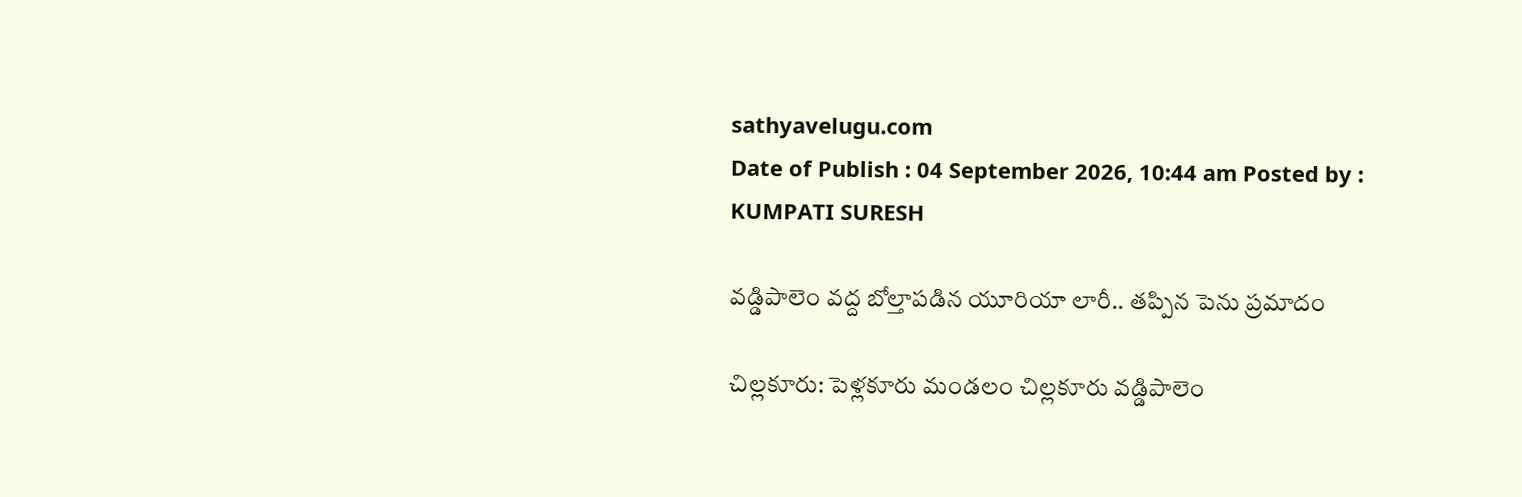sathyavelugu.com
Date of Publish : 04 September 2026, 10:44 am Posted by : KUMPATI SURESH

వడ్డిపాలెం వద్ద బోల్తాపడిన యూరియా లారీ.. తప్పిన పెను ప్రమాదం

చిల్లకూరు: పెళ్లకూరు మండలం చిల్లకూరు వడ్డిపాలెం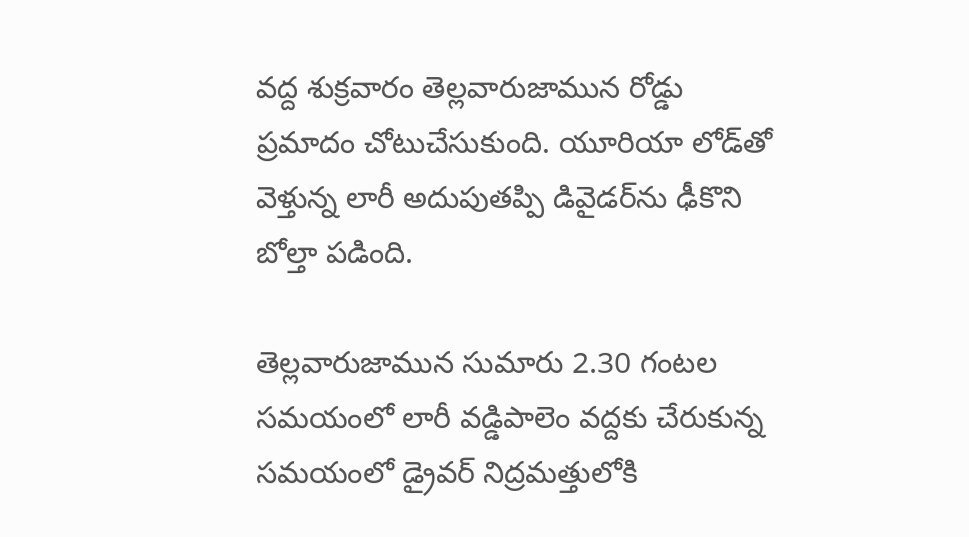వద్ద శుక్రవారం తెల్లవారుజామున రోడ్డు ప్రమాదం చోటుచేసుకుంది. యూరియా లోడ్‌తో వెళ్తున్న లారీ అదుపుతప్పి డివైడర్‌ను ఢీకొని బోల్తా పడింది.

తెల్లవారుజామున సుమారు 2.30 గంటల సమయంలో లారీ వడ్డిపాలెం వద్దకు చేరుకున్న సమయంలో డ్రైవర్‌ నిద్రమత్తులోకి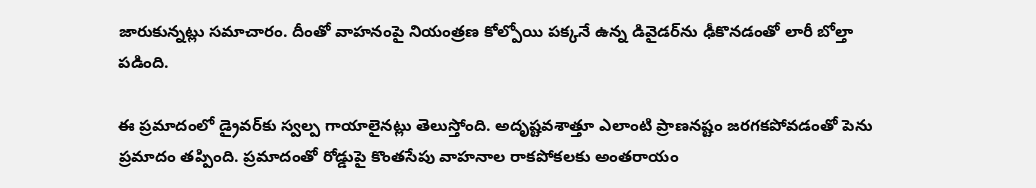జారుకున్నట్లు సమాచారం. దీంతో వాహనంపై నియంత్రణ కోల్పోయి పక్కనే ఉన్న డివైడర్‌ను ఢీకొనడంతో లారీ బోల్తా పడింది.

ఈ ప్రమాదంలో డ్రైవర్‌కు స్వల్ప గాయాలైనట్లు తెలుస్తోంది. అదృష్టవశాత్తూ ఎలాంటి ప్రాణనష్టం జరగకపోవడంతో పెను ప్రమాదం తప్పింది. ప్రమాదంతో రోడ్డుపై కొంతసేపు వాహనాల రాకపోకలకు అంతరాయం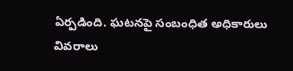ఏర్పడింది. ఘటనపై సంబంధిత అధికారులు వివరాలు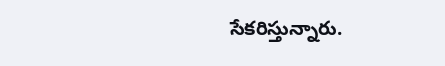సేకరిస్తున్నారు.